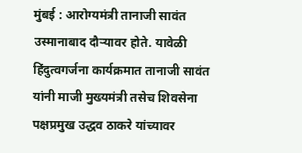मुंबई : आरोग्यमंत्री तानाजी सावंत उस्मानाबाद दौऱ्यावर होते. यावेळी हिंदुत्वगर्जना कार्यक्रमात तानाजी सावंत यांनी माजी मुख्यमंत्री तसेच शिवसेना पक्षप्रमुख उद्धव ठाकरे यांच्यावर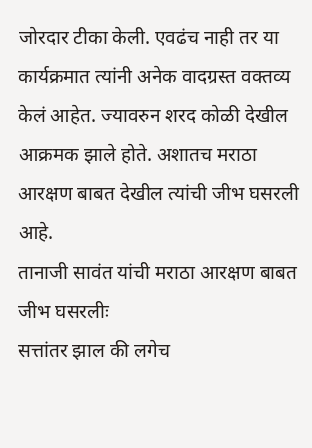जोरदार टीका केली. एवढंच नाही तर या कार्यक्रमात त्यांनी अनेक वादग्रस्त वक्तव्य केलं आहेत. ज्यावरुन शरद कोळी देखील आक्रमक झाले होते. अशातच मराठा आरक्षण बाबत देखील त्यांची जीभ घसरली आहे.
तानाजी सावंत यांची मराठा आरक्षण बाबत जीभ घसरलीः
सत्तांतर झाल की लगेच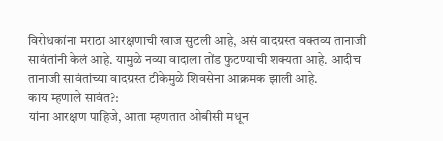विरोधकांना मराठा आरक्षणाची खाज सुटली आहे, असं वादग्रस्त वक्तव्य तानाजी सावंतांनी केलं आहे. यामुळे नव्या वादाला तोंड फुटण्याची शक्यता आहे. आदीच तानाजी सावंतांच्या वादग्रस्त टीकेमुळे शिवसेना आक्रमक झाली आहे.
काय म्हणाले सावंत?:
यांना आरक्षण पाहिजे, आता म्हणतात ओबीसी मधून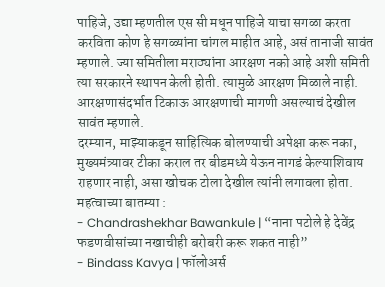पाहिजे, उद्या म्हणतील एस सी मधून पाहिजे याचा सगळा करता करविता कोण हे सगळ्यांना चांगल माहीत आहे, असं तानाजी सावंत म्हणाले. ज्या समितीला मराठ्यांना आरक्षण नको आहे अशी समिती त्या सरकारने स्थापन केली होती. त्यामुळे आरक्षण मिळाले नाही. आरक्षणासंदर्भात टिकाऊ आरक्षणाची मागणी असल्याचं देखील सावंत म्हणाले.
दरम्यान, माझ्याकडून साहित्यिक बोलण्याची अपेक्षा करू नका, मुख्यमंत्र्यावर टीका कराल तर बीडमध्ये येऊन नागडं केल्याशिवाय राहणार नाही, असा खोचक टोला देखील त्यांनी लगावला होता.
महत्वाच्या बातम्या :
- Chandrashekhar Bawankule | “नाना पटोले हे देवेंद्र फडणवीसांच्या नखाचीही बरोबरी करू शकत नाही”
- Bindass Kavya | फॉलोअर्स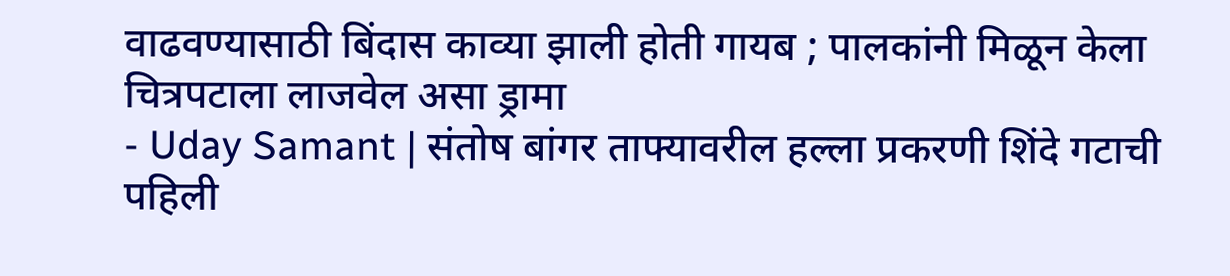वाढवण्यासाठी बिंदास काव्या झाली होती गायब ; पालकांनी मिळून केला चित्रपटाला लाजवेल असा ड्रामा
- Uday Samant | संतोष बांगर ताफ्यावरील हल्ला प्रकरणी शिंदे गटाची पहिली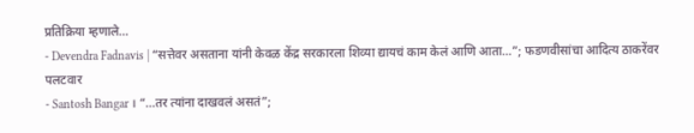प्रतिक्रिया म्हणाले…
- Devendra Fadnavis | “सत्तेवर असताना यांनी केवळ केंद्र सरकारला शिव्या द्यायचं काम केलं आणि आता…”; फडणवीसांचा आदित्य ठाकरेंवर पलटवार
- Santosh Bangar । “…तर त्यांना दाखवलं असतं”;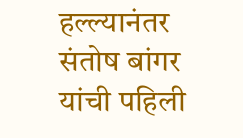हल्ल्यानंतर संतोष बांगर यांची पहिली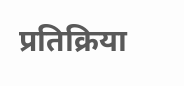प्रतिक्रिया